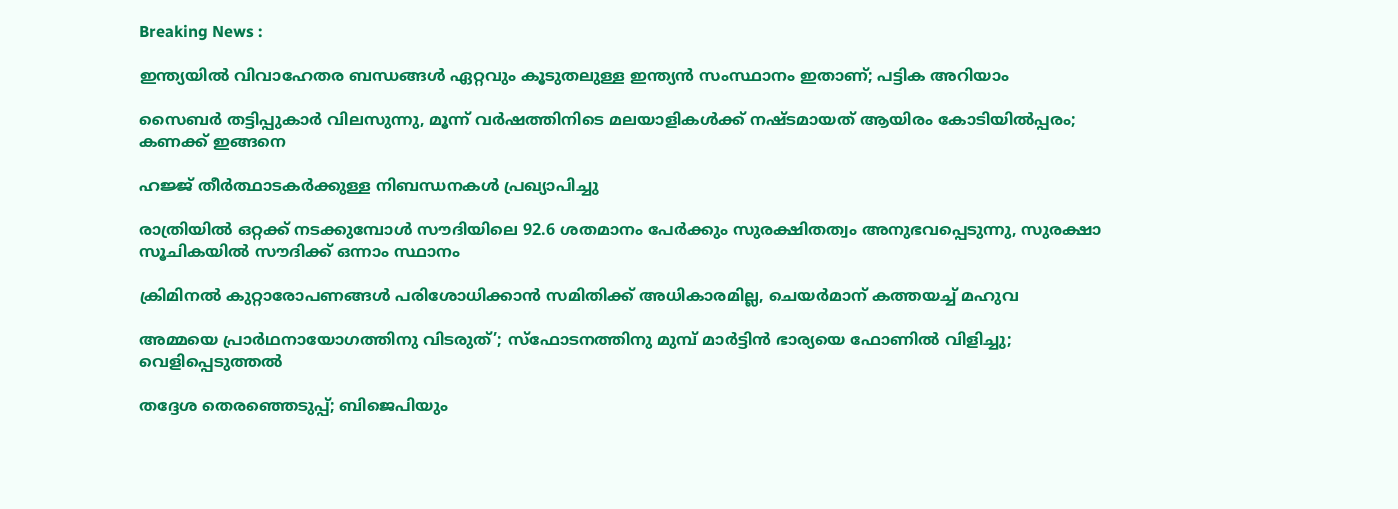Breaking News :

ഇന്ത്യയില്‍ വിവാഹേതര ബന്ധങ്ങള്‍ ഏറ്റവും കൂടുതലുള്ള ഇന്ത്യന്‍ സംസ്ഥാനം ഇതാണ്; പട്ടിക അറിയാം

സൈബര്‍ തട്ടിപ്പുകാര്‍ വിലസുന്നു, മൂന്ന് വര്‍ഷത്തിനിടെ മലയാളികള്‍ക്ക് നഷ്ടമായത് ആയിരം കോടിയില്‍പ്പരം; കണക്ക് ഇങ്ങനെ

ഹജ്ജ് തീർത്ഥാടകർക്കുള്ള നിബന്ധനകൾ പ്രഖ്യാപിച്ചു

രാത്രിയിൽ ഒറ്റക്ക് നടക്കുമ്പോൾ സൗദിയിലെ 92.6 ശതമാനം പേർക്കും സുരക്ഷിതത്വം അനുഭവപ്പെടുന്നു, സുരക്ഷാ സൂചികയിൽ സൗദിക്ക് ഒന്നാം സ്ഥാനം

ക്രിമിനല്‍ കുറ്റാരോപണങ്ങള്‍ പരിശോധിക്കാന്‍ സമിതിക്ക്‌ അധികാരമില്ല, ചെയര്‍മാന്‌ കത്തയച്ച് മഹുവ

അമ്മയെ പ്രാര്‍ഥനായോഗത്തിനു വിടരുത്’; സ്‌ഫോടനത്തിനു മുമ്പ് മാര്‍ട്ടിന്‍ ഭാര്യയെ ഫോണില്‍ വിളിച്ചു; വെളിപ്പെടുത്തല്‍

തദ്ദേശ തെരഞ്ഞെടുപ്പ്; ബിജെപിയും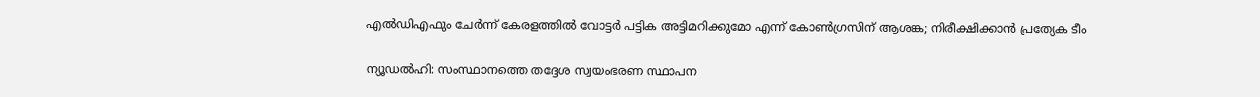എല്‍ഡിഎഫും ചേര്‍ന്ന് കേരളത്തില്‍ വോട്ടര്‍ പട്ടിക അട്ടിമറിക്കുമോ എന്ന് കോണ്‍ഗ്രസിന് ആശങ്ക; നിരീക്ഷിക്കാൻ പ്രത്യേക ടീം


ന്യൂഡല്‍ഹി: സംസ്ഥാനത്തെ തദ്ദേശ സ്വയംഭരണ സ്ഥാപന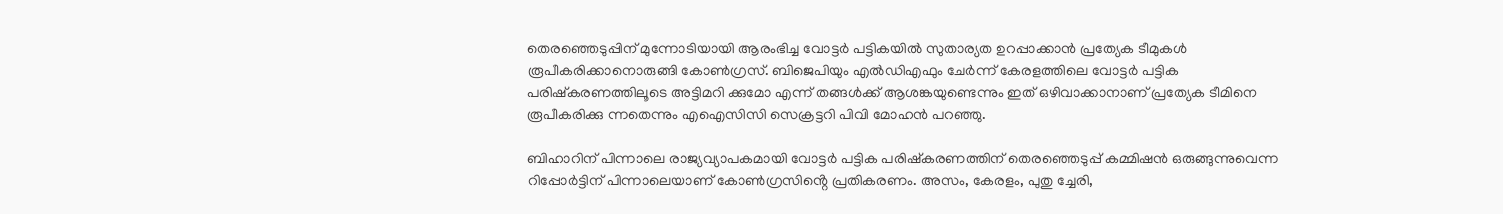തെരഞ്ഞെടുപ്പിന് മുന്നോടിയായി ആരംഭിച്ച വോട്ടർ പട്ടികയില്‍ സുതാര്യത ഉറപ്പാക്കാൻ പ്രത്യേക ടീമുകൾ രൂപീകരിക്കാനൊരുങ്ങി കോൺഗ്രസ്. ബിജെപിയും എല്‍ഡിഎഫും ചേര്‍ന്ന് കേരളത്തിലെ വോട്ടര്‍ പട്ടിക പരിഷ്‌കരണത്തിലൂടെ അട്ടിമറി ക്കുമോ എന്ന് തങ്ങള്‍ക്ക് ആശങ്കയുണ്ടെന്നും ഇത് ഒഴിവാക്കാനാണ് പ്രത്യേക ടീമിനെ രൂപീകരിക്കു ന്നതെന്നും എഐസിസി സെക്രട്ടറി പിവി മോഹൻ പറഞ്ഞു.

ബിഹാറിന് പിന്നാലെ രാജ്യവ്യാപകമായി വോട്ടര്‍ പട്ടിക പരിഷ്‌കരണത്തിന് തെരഞ്ഞെടുപ്പ് കമ്മിഷൻ ഒരുങ്ങുന്നുവെന്ന റിപ്പോര്‍ട്ടിന് പിന്നാലെയാണ് കോണ്‍ഗ്രസിൻ്റെ പ്രതികരണം. അസം, കേരളം, പുതു ച്ചേരി,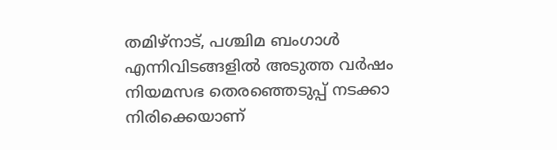തമിഴ്‌നാട്, പശ്ചിമ ബംഗാള്‍ എന്നിവിടങ്ങളില്‍ അടുത്ത വര്‍ഷം നിയമസഭ തെരഞ്ഞെടുപ്പ് നടക്കാ നിരിക്കെയാണ്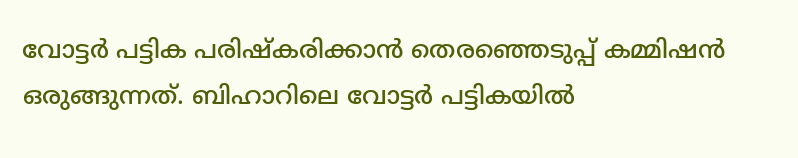വോട്ടര്‍ പട്ടിക പരിഷ്‌കരിക്കാൻ തെരഞ്ഞെടുപ്പ് കമ്മിഷൻ ഒരുങ്ങുന്നത്. ബിഹാറിലെ വോട്ടര്‍ പട്ടികയില്‍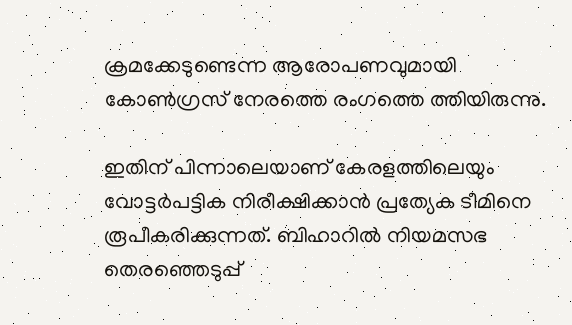ക്രമക്കേടുണ്ടെന്ന ആരോപണവുമായി കോണ്‍ഗ്രസ് നേരത്തെ രംഗത്തെ ത്തിയിരുന്നു.

ഇതിന് പിന്നാലെയാണ് കേരളത്തിലെയും വോട്ടര്‍പട്ടിക നിരീക്ഷിക്കാൻ പ്രത്യേക ടീമിനെ രൂപീകരിക്കുന്നത്. ബിഹാറില്‍ നിയമസഭ തെരഞ്ഞെടുപ്പ്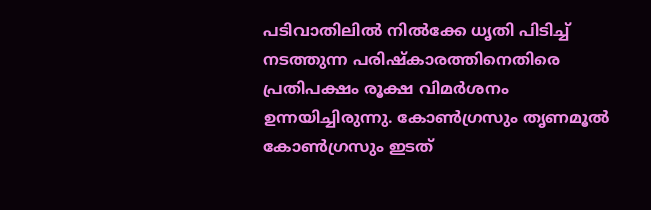പടിവാതിലില്‍ നില്‍ക്കേ ധൃതി പിടിച്ച് നടത്തുന്ന പരിഷ്‌കാരത്തിനെതിരെ പ്രതിപക്ഷം രൂക്ഷ വിമര്‍ശനം ഉന്നയിച്ചിരുന്നു. കോണ്‍ഗ്രസും തൃണമൂല്‍ കോണ്‍ഗ്രസും ഇടത്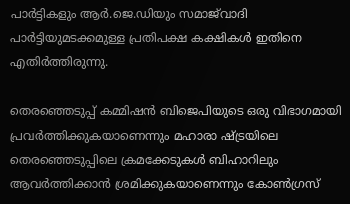പാര്‍ട്ടികളും ആര്‍.ജെ.ഡിയും സമാജ്‌വാദി പാര്‍ട്ടിയുമടക്കമുള്ള പ്രതിപക്ഷ കക്ഷികള്‍ ഇതിനെ എതിര്‍ത്തിരുന്നു.

തെരഞ്ഞെടുപ്പ് കമ്മിഷൻ ബിജെപിയുടെ ഒരു വിഭാഗമായി പ്രവർത്തിക്കുകയാണെന്നും മഹാരാ ഷ്‌ട്രയിലെ തെരഞ്ഞെടുപ്പിലെ ക്രമക്കേടുകൾ ബിഹാറിലും ആവർത്തിക്കാൻ ശ്രമിക്കുകയാണെന്നും കോണ്‍ഗ്രസ്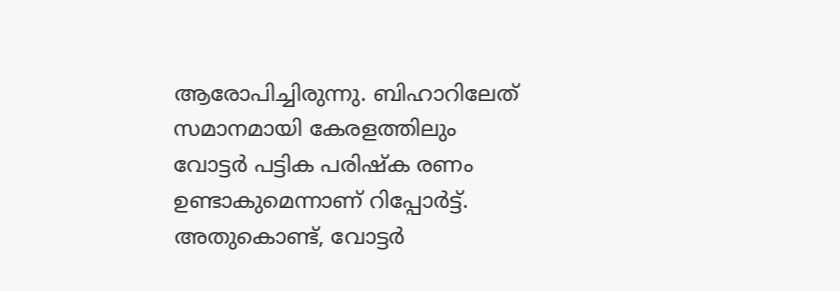ആരോപിച്ചിരുന്നു. ബിഹാറിലേത് സമാനമായി കേരളത്തിലും വോട്ടര്‍ പട്ടിക പരിഷ്‌ക രണം ഉണ്ടാകുമെന്നാണ് റിപ്പോര്‍ട്ട്. അതുകൊണ്ട്, വോട്ടർ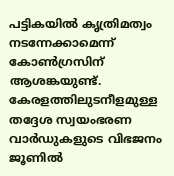പട്ടികയിൽ കൃത്രിമത്വം നടന്നേക്കാമെന്ന് കോൺഗ്രസിന് ആശങ്കയുണ്ട്. കേരളത്തിലുടനീളമുള്ള തദ്ദേശ സ്വയംഭരണ വാർഡുകളുടെ വിഭജനം ജൂണിൽ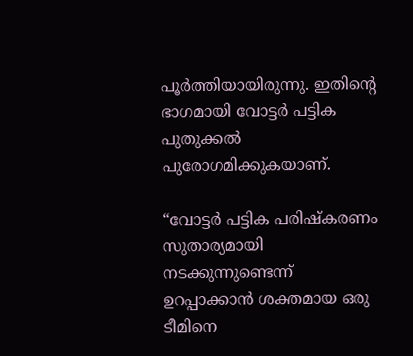പൂർത്തിയായിരുന്നു. ഇതിൻ്റെ ഭാഗമായി വോട്ടർ പട്ടിക പുതുക്കൽ പുരോഗമിക്കുകയാണ്.

“വോട്ടർ പട്ടിക പരിഷ്‌കരണം സുതാര്യമായി നടക്കുന്നുണ്ടെന്ന് ഉറപ്പാക്കാൻ ശക്തമായ ഒരു ടീമിനെ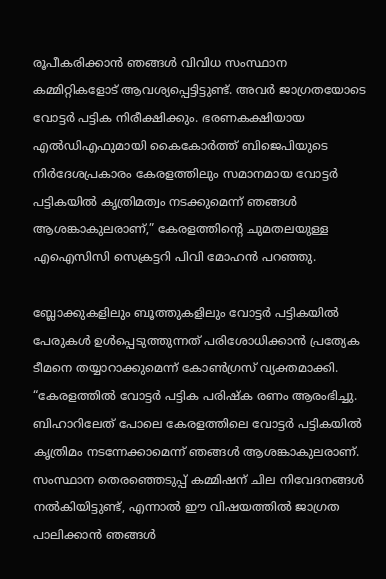രൂപീകരിക്കാൻ ഞങ്ങൾ വിവിധ സംസ്ഥാന കമ്മിറ്റികളോട് ആവശ്യപ്പെട്ടിട്ടുണ്ട്. അവർ ജാഗ്രതയോടെ വോട്ടർ പട്ടിക നിരീക്ഷിക്കും. ഭരണകക്ഷിയായ എൽഡിഎഫുമായി കൈകോർത്ത് ബിജെപിയുടെ നിർദേശപ്രകാരം കേരളത്തിലും സമാനമായ വോട്ടർ പട്ടികയിൽ കൃത്രിമത്വം നടക്കുമെന്ന് ഞങ്ങൾ ആശങ്കാകുലരാണ്,” കേരളത്തിൻ്റെ ചുമതലയുള്ള എഐസിസി സെക്രട്ടറി പിവി മോഹൻ പറഞ്ഞു.

ബ്ലോക്കുകളിലും ബൂത്തുകളിലും വോട്ടർ പട്ടികയിൽ പേരുകൾ ഉൾപ്പെടുത്തുന്നത് പരിശോധിക്കാൻ പ്രത്യേക ടീമനെ തയ്യാറാക്കുമെന്ന് കോൺഗ്രസ് വ്യക്തമാക്കി. “കേരളത്തിൽ വോട്ടർ പട്ടിക പരിഷ്‌ക രണം ആരംഭിച്ചു. ബിഹാറിലേത് പോലെ കേരളത്തിലെ വോട്ടർ പട്ടികയിൽ കൃത്രിമം നടന്നേക്കാമെന്ന് ഞങ്ങൾ ആശങ്കാകുലരാണ്. സംസ്ഥാന തെരഞ്ഞെടുപ്പ് കമ്മിഷന് ചില നിവേദനങ്ങൾ നൽകിയിട്ടുണ്ട്, എന്നാൽ ഈ വിഷയത്തിൽ ജാഗ്രത പാലിക്കാൻ ഞങ്ങൾ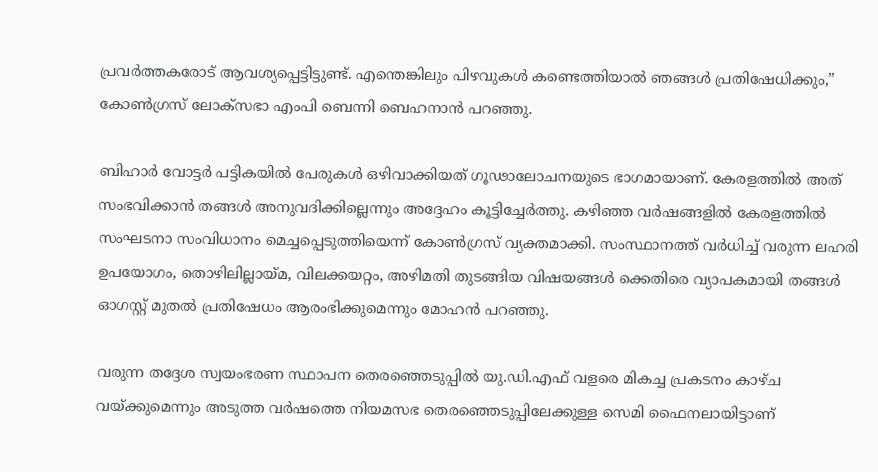പ്രവർത്തകരോട് ആവശ്യപ്പെട്ടിട്ടുണ്ട്. എന്തെങ്കിലും പിഴവുകൾ കണ്ടെത്തിയാൽ ഞങ്ങൾ പ്രതിഷേധിക്കും,” കോൺഗ്രസ് ലോക്‌സഭാ എംപി ബെന്നി ബെഹനാൻ പറഞ്ഞു.

ബിഹാർ വോട്ടർ പട്ടികയിൽ പേരുകൾ ഒഴിവാക്കിയത് ഗൂഢാലോചനയുടെ ഭാഗമായാണ്. കേരളത്തിൽ അത് സംഭവിക്കാൻ തങ്ങൾ അനുവദിക്കില്ലെന്നും അദ്ദേഹം കൂട്ടിച്ചേര്‍ത്തു. കഴിഞ്ഞ വർഷങ്ങളിൽ കേരളത്തില്‍ സംഘടനാ സംവിധാനം മെച്ചപ്പെടുത്തിയെന്ന് കോൺഗ്രസ് വ്യക്തമാക്കി. സംസ്ഥാനത്ത് വര്‍ധിച്ച് വരുന്ന ലഹരി ഉപയോഗം, തൊഴിലില്ലായ്‌മ, വിലക്കയറ്റം, അഴിമതി തുടങ്ങിയ വിഷയങ്ങള്‍ ക്കെതിരെ വ്യാപകമായി തങ്ങള്‍ ഓഗസ്റ്റ് മുതൽ പ്രതിഷേധം ആരംഭിക്കുമെന്നും മോഹൻ പറഞ്ഞു.

വരുന്ന തദ്ദേശ സ്വയംഭരണ സ്ഥാപന തെരഞ്ഞെടുപ്പിൽ യു.ഡി.എഫ് വളരെ മികച്ച പ്രകടനം കാഴ്‌ച വയ്ക്കുമെന്നും അടുത്ത വര്‍ഷത്തെ നിയമസഭ തെരഞ്ഞെടുപ്പിലേക്കുള്ള സെമി ഫൈനലായിട്ടാണ്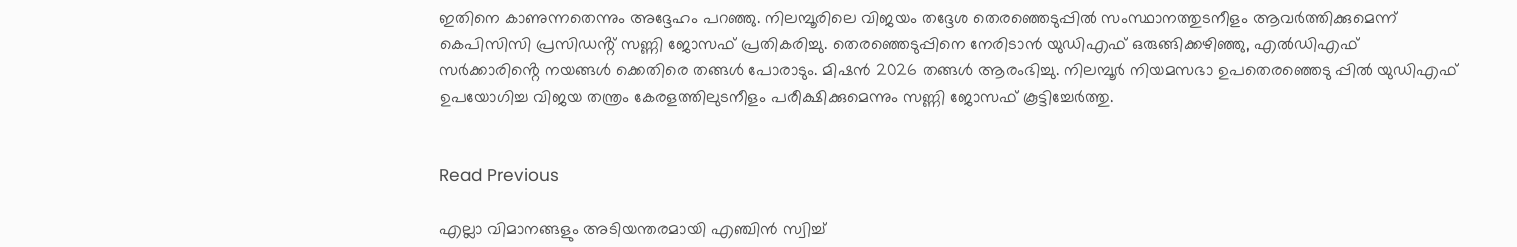ഇതിനെ കാണുന്നതെന്നും അദ്ദേഹം പറഞ്ഞു. നിലമ്പൂരിലെ വിജയം തദ്ദേശ തെരഞ്ഞെടുപ്പില്‍ സംസ്ഥാനത്തുടനീളം ആവര്‍ത്തിക്കുമെന്ന് കെപിസിസി പ്രസിഡൻ്റ് സണ്ണി ജോസഫ് പ്രതികരിച്ചു. തെരഞ്ഞെടുപ്പിനെ നേരിടാൻ യുഡിഎഫ് ഒരുങ്ങിക്കഴിഞ്ഞു, എൽഡിഎഫ് സർക്കാരിൻ്റെ നയങ്ങൾ ക്കെതിരെ തങ്ങൾ പോരാടും. മിഷൻ 2026 തങ്ങൾ ആരംഭിച്ചു. നിലമ്പൂർ നിയമസഭാ ഉപതെരഞ്ഞെടു പ്പില്‍ യുഡിഎഫ് ഉപയോഗിച്ച വിജയ തന്ത്രം കേരളത്തിലുടനീളം പരീക്ഷിക്കുമെന്നും സണ്ണി ജോസഫ് കൂട്ടിച്ചേര്‍ത്തു.


Read Previous

എല്ലാ വിമാനങ്ങളും അടിയന്തരമായി എഞ്ചിൻ സ്വിച്ച്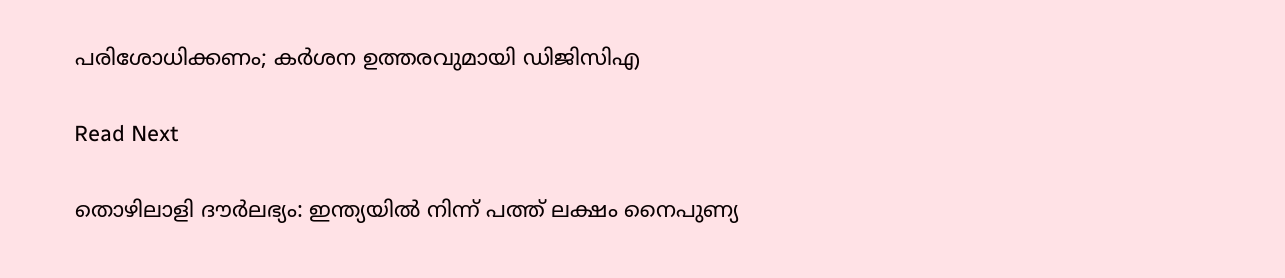പരിശോധിക്കണം; കര്‍ശന ഉത്തരവുമായി ഡിജിസിഎ

Read Next

തൊഴിലാളി ദൗര്‍ലഭ്യം: ഇന്ത്യയില്‍ നിന്ന് പത്ത് ലക്ഷം നൈപുണ്യ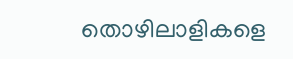തൊഴിലാളികളെ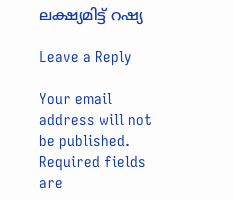ലക്ഷ്യമിട്ട് റഷ്യ

Leave a Reply

Your email address will not be published. Required fields are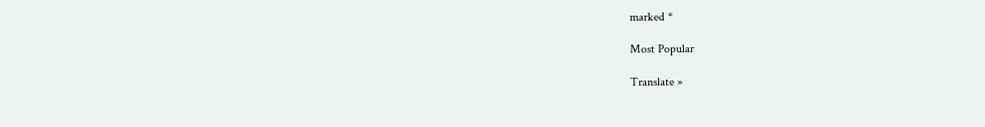marked *

Most Popular

Translate »